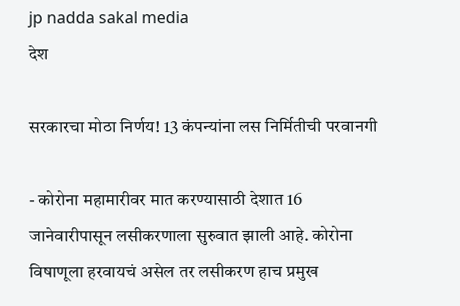jp nadda sakal media
देश

सरकारचा मोठा निर्णय! 13 कंपन्यांना लस निर्मितीची परवानगी

- कोरोना महामारीवर मात करण्यासाठी देशात 16 जानेवारीपासून लसीकरणाला सुरुवात झाली आहे. कोरोना विषाणूला हरवायचं असेल तर लसीकरण हाच प्रमुख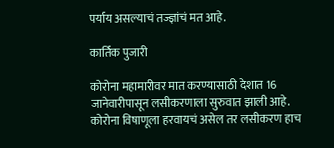पर्याय असल्याचं तज्ज्ञांचं मत आहे.

कार्तिक पुजारी

कोरोना महामारीवर मात करण्यासाठी देशात 16 जानेवारीपासून लसीकरणाला सुरुवात झाली आहे. कोरोना विषाणूला हरवायचं असेल तर लसीकरण हाच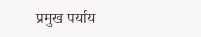प्रमुख पर्याय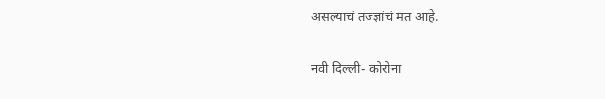असल्याचं तज्ज्ञांचं मत आहे.

नवी दिल्ली- कोरोना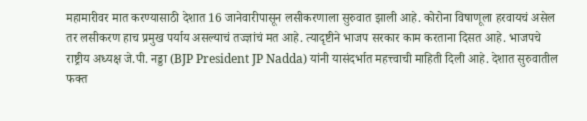महामारीवर मात करण्यासाठी देशात 16 जानेवारीपासून लसीकरणाला सुरुवात झाली आहे. कोरोना विषाणूला हरवायचं असेल तर लसीकरण हाच प्रमुख पर्याय असल्याचं तज्ज्ञांचं मत आहे. त्यादृष्टीने भाजप सरकार काम करताना दिसत आहे. भाजपचे राष्ट्रीय अध्यक्ष जे.पी. नड्डा (BJP President JP Nadda) यांनी यासंदर्भात महत्त्वाची माहिती दिली आहे. देशात सुरुवातील फक्त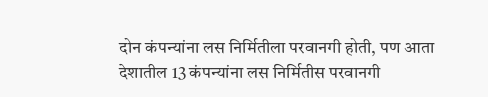दोन कंपन्यांना लस निर्मितीला परवानगी होती, पण आता देशातील 13 कंपन्यांना लस निर्मितीस परवानगी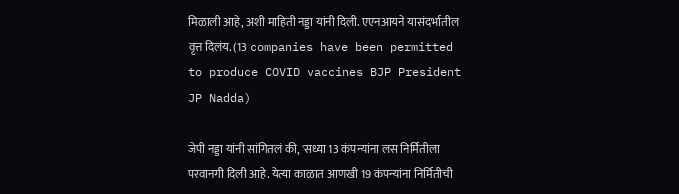मिळाली आहे, अशी माहिती नड्डा यांनी दिली. एएनआयने यासंदर्भातील वृत्त दिलंय. (13 companies have been permitted to produce COVID vaccines BJP President JP Nadda)

जेपी नड्डा यांनी सांगितलं की, 'सध्या 13 कंपन्यांना लस निर्मितीला परवानगी दिली आहे. येत्या काळात आणखी 19 कंपन्यांना निर्मितीची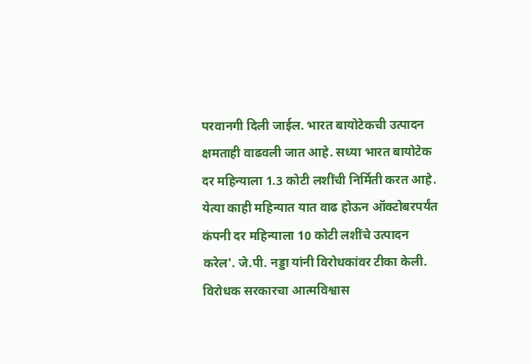परवानगी दिली जाईल. भारत बायोटेकची उत्पादन क्षमताही वाढवली जात आहे. सध्या भारत बायोटेक दर महिन्याला 1.3 कोटी लशींची निर्मिती करत आहे. येत्या काही महिन्यात यात वाढ होऊन ऑक्टोबरपर्यंत कंपनी दर महिन्याला 10 कोटी लशींचे उत्पादन करेल'. जे.पी. नड्डा यांनी विरोधकांवर टीका केली. विरोधक सरकारचा आत्मविश्वास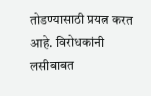तोडण्यासाठी प्रयत्न करत आहे. विरोधकांनी लसीबाबत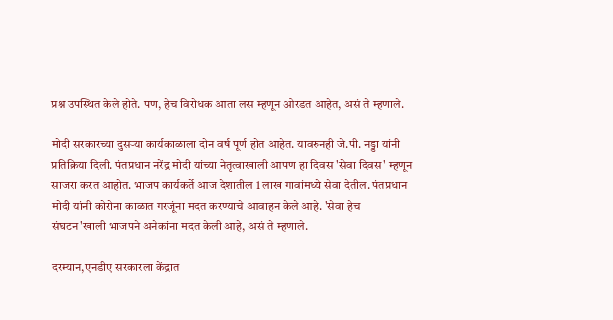प्रश्न उपस्थित केले होते. पण, हेच विरोधक आता लस म्हणून ओरडत आहेत, असं ते म्हणाले.

मोदी सरकारच्या दुसऱ्या कार्यकाळाला दोन वर्ष पूर्ण होत आहेत. यावरुनही जे.पी. नड्डा यांनी प्रतिक्रिया दिली. पंतप्रधान नरेंद्र मोदी यांच्या नेतृत्वाखाली आपण हा दिवस 'सेवा दिवस' म्हणून साजरा करत आहोत. भाजप कार्यकर्ते आज देशातील 1 लाख गावांमध्ये सेवा देतील. पंतप्रधान मोदी यांनी कोरोना काळात गरजूंना मदत करण्याचे आवाहन केले आहे. 'सेवा हेच संघटन'खाली भाजपने अनेकांना मदत केली आहे, असं ते म्हणाले.

दरम्यान,एनडीए सरकारला केंद्रात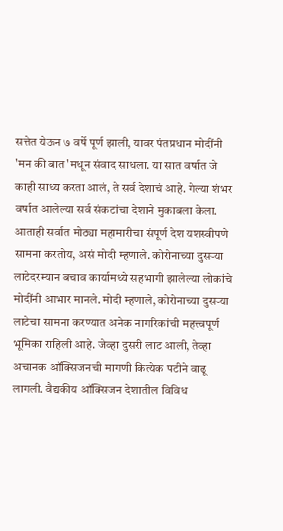सत्तेत येऊन ७ वर्षे पूर्ण झाली, यावर पंतप्रधान मोदींनी 'मन की बात'मधून संवाद साधला. या सात वर्षात जे काही साध्य करता आलं, ते सर्व देशाचं आहे. गेल्या शंभर वर्षात आलेल्या सर्व संकटांचा देशाने मुकाबला केला. आताही सर्वात मोठ्या महामारीचा संपूर्ण देश यशस्वीपणे सामना करतोय, असं मोदी म्हणाले. कोरोनाच्या दुसऱ्या लाटेदरम्यान बचाव कार्यामध्ये सहभागी झालेल्या लोकांचे मोदींनी आभार मानले. मोदी म्हणाले, कोरोनाच्या दुसऱ्या लाटेचा सामना करण्यात अनेक नागरिकांची महत्त्वपूर्ण भूमिका राहिली आहे. जेव्हा दुसरी लाट आली, तेव्हा अचानक ऑक्सिजनची मागणी कित्येक पटीने वाढू लागली. वैद्यकीय ऑक्सिजन देशातील विविध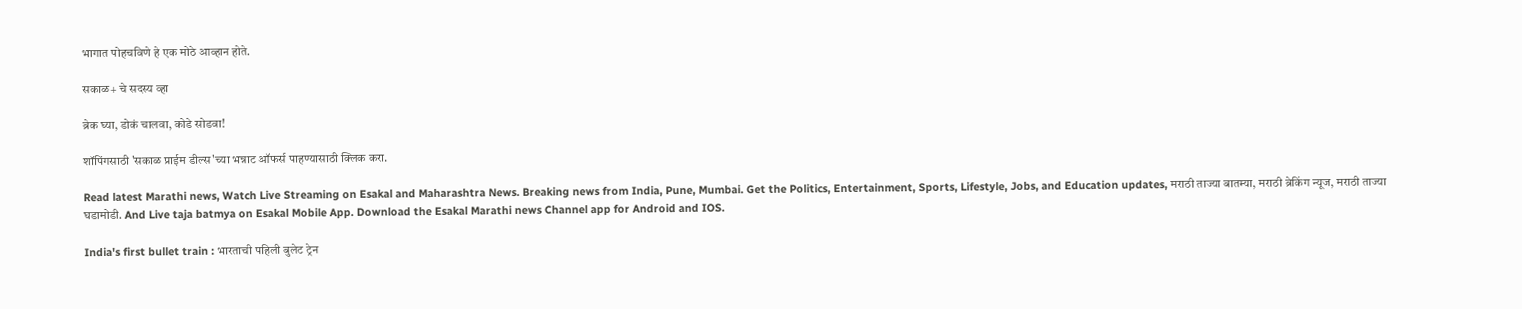भागात पोहचविणे हे एक मोठे आव्हान होते.

सकाळ+ चे सदस्य व्हा

ब्रेक घ्या, डोकं चालवा, कोडे सोडवा!

शॉपिंगसाठी 'सकाळ प्राईम डील्स'च्या भन्नाट ऑफर्स पाहण्यासाठी क्लिक करा.

Read latest Marathi news, Watch Live Streaming on Esakal and Maharashtra News. Breaking news from India, Pune, Mumbai. Get the Politics, Entertainment, Sports, Lifestyle, Jobs, and Education updates, मराठी ताज्या बातम्या, मराठी ब्रेकिंग न्यूज, मराठी ताज्या घडामोडी. And Live taja batmya on Esakal Mobile App. Download the Esakal Marathi news Channel app for Android and IOS.

India's first bullet train : भारताची पहिली बुलेट ट्रेन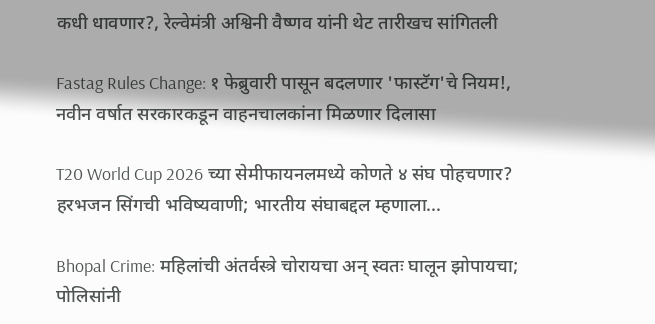कधी धावणार?, रेल्वेमंत्री अश्विनी वैष्णव यांनी थेट तारीखच सांगितली

Fastag Rules Change: १ फेब्रुवारी पासून बदलणार 'फास्टॅग'चे नियम!, नवीन वर्षात सरकारकडून वाहनचालकांना मिळणार दिलासा

T20 World Cup 2026 च्या सेमीफायनलमध्ये कोणते ४ संघ पोहचणार? हरभजन सिंगची भविष्यवाणी; भारतीय संघाबद्दल म्हणाला...

Bhopal Crime: महिलांची अंतर्वस्त्रे चोरायचा अन् स्वतः घालून झोपायचा; पोलिसांनी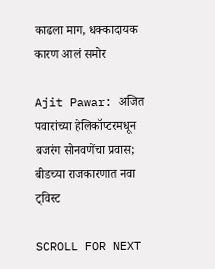काढला माग, धक्कादायक कारण आलं समोर

Ajit Pawar: अजित पवारांच्या हेलिकॉप्टरमधून बजरंग सोनवणेंचा प्रवास; बीडच्या राजकारणात नवा ट्विस्ट

SCROLL FOR NEXT